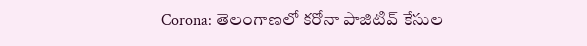Corona: తెలంగాణలో కరోనా పాజిటివ్‌ కేసుల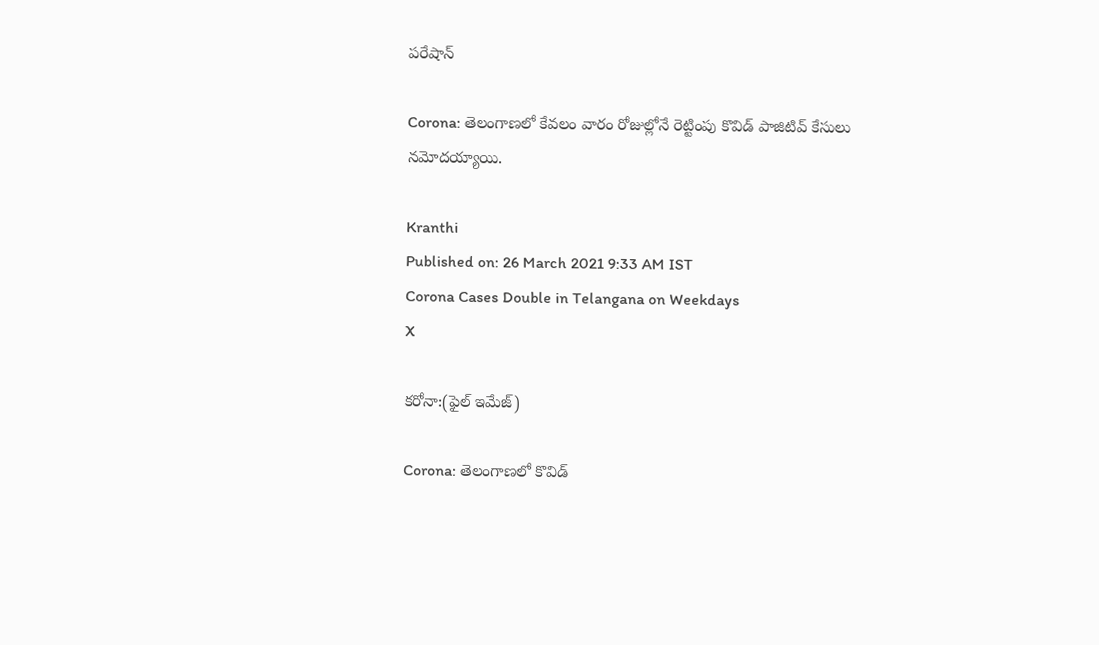పరేషాన్‌

Corona: తెలంగాణలో కేవలం వారం రోజుల్లోనే రెట్టింపు కొవిడ్‌ పాజిటివ్‌ కేసులు నమోదయ్యాయి.

Kranthi
Published on: 26 March 2021 9:33 AM IST
Corona Cases Double in Telangana on Weekdays
X

కరోనా:(ఫైల్ ఇమేజ్)

Corona: తెలంగాణలో కొవిడ్‌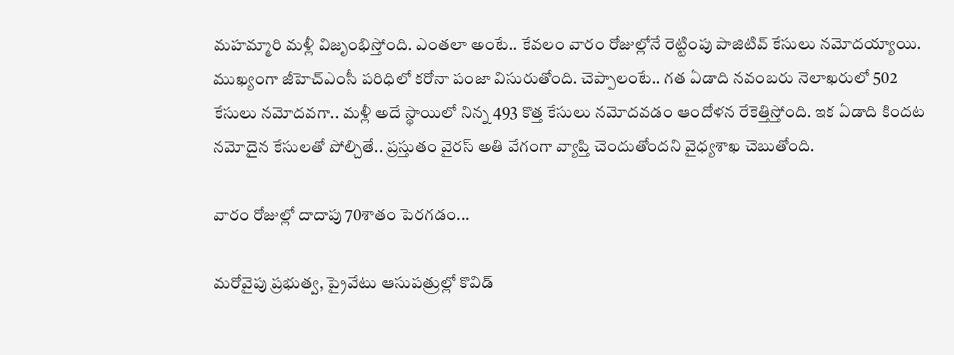మహమ్మారి మళ్లీ విజృంభిస్తోంది. ఎంతలా అంటే.. కేవలం వారం రోజుల్లోనే రెట్టింపు పాజిటివ్‌ కేసులు నమోదయ్యాయి. ముఖ్యంగా జీహెచ్ఎంసీ పరిధిలో కరోనా పంజా విసురుతోంది. చెప్పాలంటే.. గత ఏడాది నవంబరు నెలాఖరులో 502 కేసులు నమోదవగా.. మళ్లీ అదే స్థాయిలో నిన్న 493 కొత్త కేసులు నమోదవడం ఆందోళన రేకెత్తిస్తోంది. ఇక ఏడాది కిందట నమోదైన కేసులతో పోల్చితే.. ప్రస్తుతం వైరస్‌ అతి వేగంగా వ్యాప్తి చెందుతోందని వైధ్యశాఖ చెబుతోంది.

వారం రోజుల్లో దాదాపు 70శాతం పెరగడం...

మరోవైపు ప్రభుత్వ, ప్రైవేటు ఆసుపత్రుల్లో కొవిడ్‌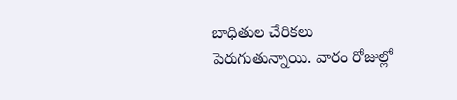బాధితుల చేరికలు పెరుగుతున్నాయి. వారం రోజుల్లో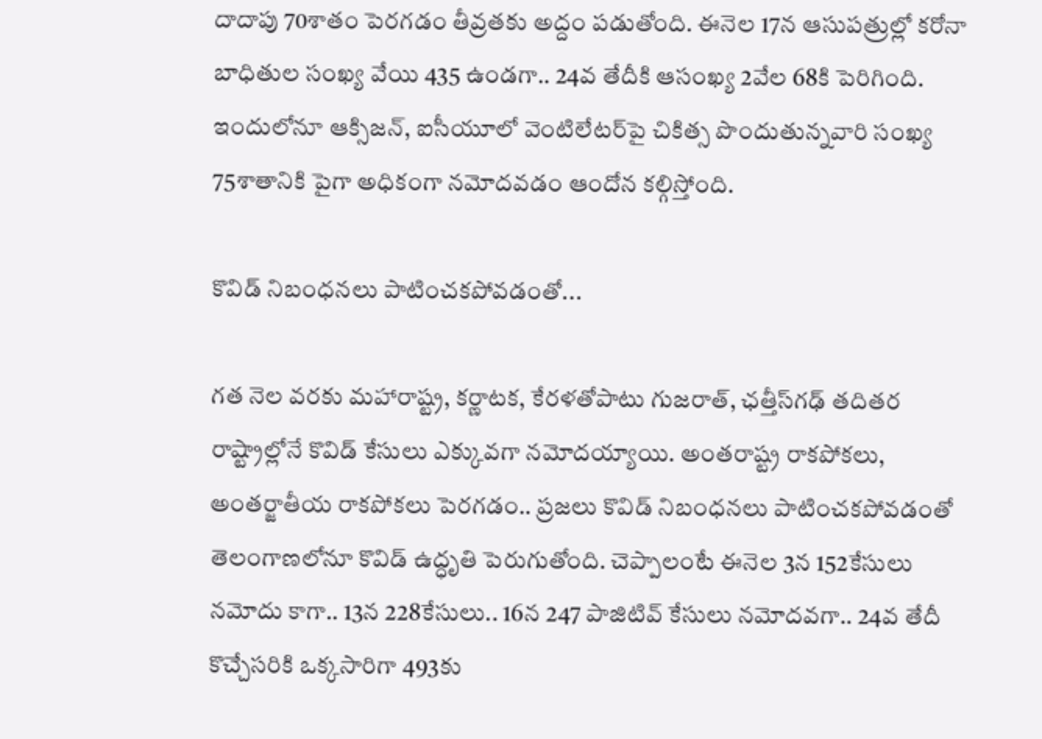దాదాపు 70శాతం పెరగడం తీవ్రతకు అద్దం పడుతోంది. ఈనెల 17న ఆసుపత్రుల్లో కరోనా బాధితుల సంఖ్య వేయి 435 ఉండగా.. 24వ తేదీకి ఆసంఖ్య 2వేల 68కి పెరిగింది. ఇందులోనూ ఆక్సిజన్‌, ఐసీయూలో వెంటిలేటర్‌పై చికిత్స పొందుతున్నవారి సంఖ్య 75శాతానికి పైగా అధికంగా నమోదవడం ఆందోన కల్గిస్తోంది.

కొవిడ్‌ నిబంధనలు పాటించకపోవడంతో...

గత నెల వరకు మహారాష్ట్ర, కర్ణాటక, కేరళతోపాటు గుజరాత్‌, ఛత్తీస్‌గఢ్‌ తదితర రాష్ట్రాల్లోనే కొవిడ్‌ కేసులు ఎక్కువగా నమోదయ్యాయి. అంతరాష్ట్ర రాకపోకలు, అంతర్జాతీయ రాకపోకలు పెరగడం.. ప్రజలు కొవిడ్‌ నిబంధనలు పాటించకపోవడంతో తెలంగాణలోనూ కొవిడ్‌ ఉద్ధృతి పెరుగుతోంది. చెప్పాలంటే ఈనెల 3న 152కేసులు నమోదు కాగా.. 13న 228కేసులు.. 16న 247 పాజిటివ్‌ కేసులు నమోదవగా.. 24వ తేదీ కొచ్చేసరికి ఒక్కసారిగా 493కు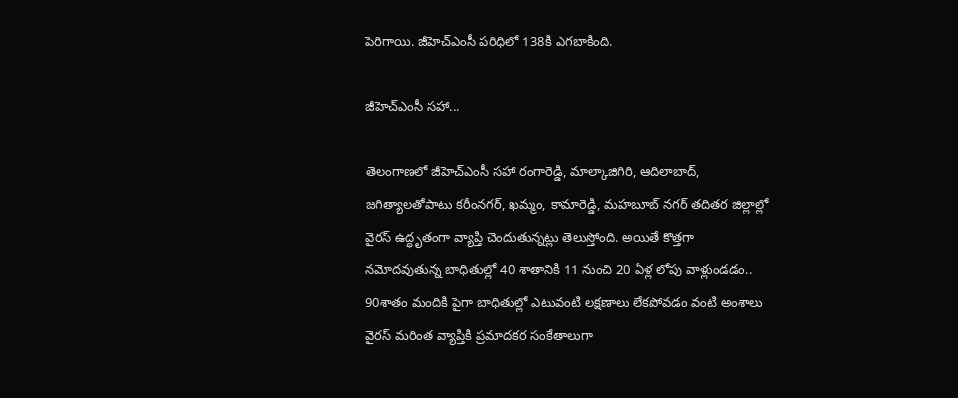పెరిగాయి. జీహెచ్‌ఎంసీ పరిధిలో 138కి ఎగబాకింది.

జీహెచ్ఎంసీ సహా...

తెలంగాణలో జీహెచ్ఎంసీ సహా రంగారెడ్డి, మాల్కాజిగిరి, ఆదిలాబాద్‌, జగిత్యాలతోపాటు కరీంనగర్‌, ఖమ్మం, కామారెడ్డి, మహబూబ్‌ నగర్‌ తదితర జిల్లాల్లో వైరస్‌ ఉద్ధృతంగా వ్యాప్తి చెందుతున్నట్లు తెలుస్తోంది. అయితే కొత్తగా నమోదవుతున్న బాధితుల్లో 40 శాతానికి 11 నుంచి 20 ఏళ్ల లోపు వాళ్లుండడం.. 90శాతం మందికి పైగా బాధితుల్లో ఎటువంటి లక్షణాలు లేకపోవడం వంటి అంశాలు వైరస్‌ మరింత వ్యాప్తికి ప్రమాదకర సంకేతాలుగా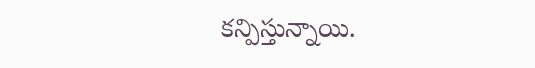కన్పిస్తున్నాయి.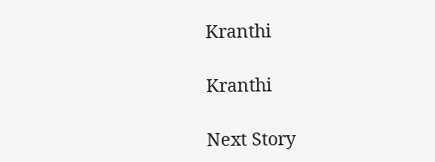Kranthi

Kranthi

Next Story